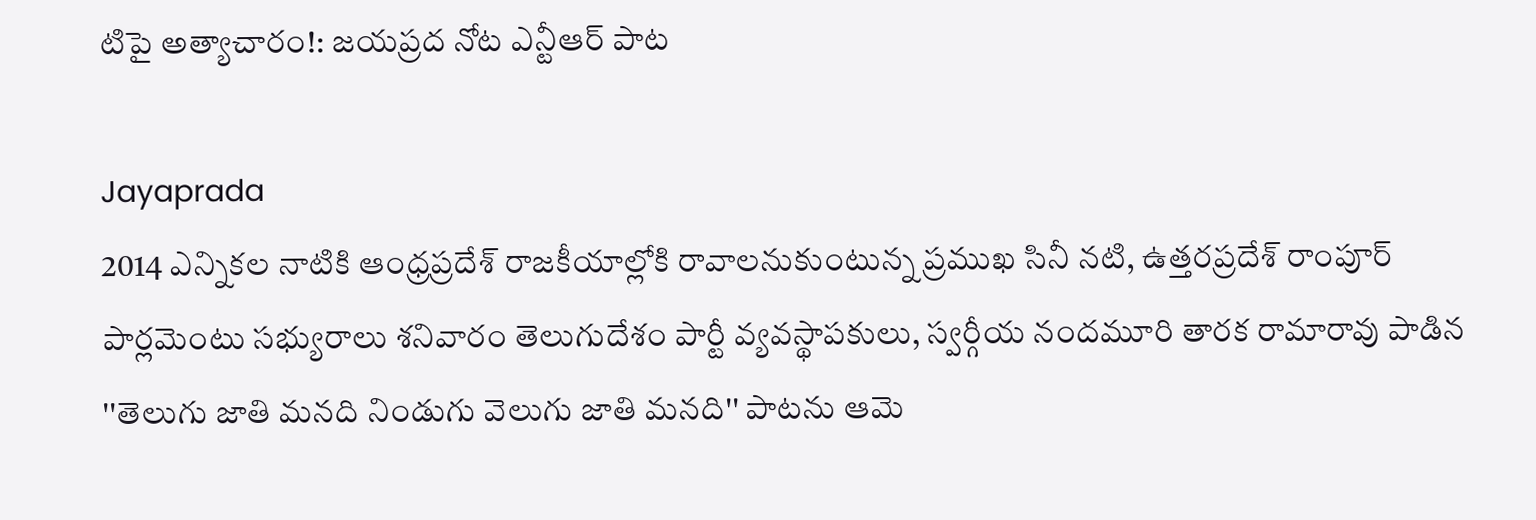టిపై అత్యాచారం!: జయప్రద నోట ఎన్టీఆర్ పాట

Jayaprada
2014 ఎన్నికల నాటికి ఆంధ్రప్రదేశ్ రాజకీయాల్లోకి రావాలనుకుంటున్న ప్రముఖ సినీ నటి, ఉత్తరప్రదేశ్ రాంపూర్ పార్లమెంటు సభ్యురాలు శనివారం తెలుగుదేశం పార్టీ వ్యవస్థాపకులు, స్వర్గీయ నందమూరి తారక రామారావు పాడిన ''తెలుగు జాతి మనది నిండుగు వెలుగు జాతి మనది'' పాటను ఆమె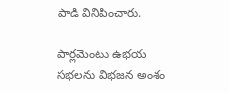పాడి వినిపించారు.

పార్లమెంటు ఉభయ సభలను విభజన అంశం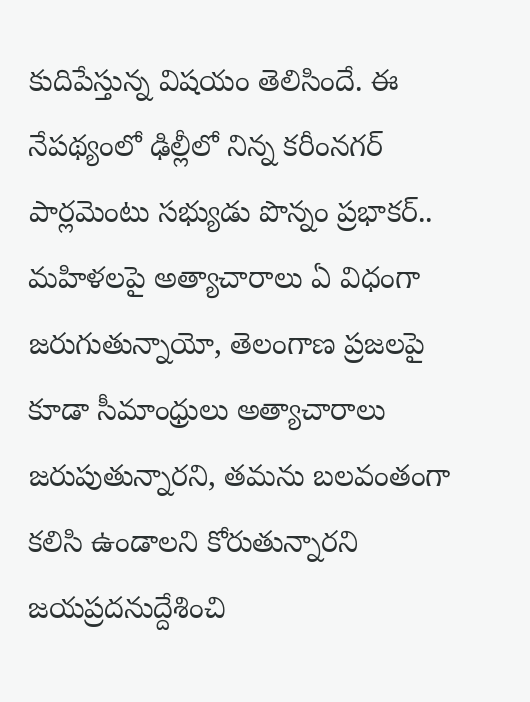కుదిపేస్తున్న విషయం తెలిసిందే. ఈ నేపథ్యంలో ఢిల్లీలో నిన్న కరీంనగర్ పార్లమెంటు సభ్యుడు పొన్నం ప్రభాకర్.. మహిళలపై అత్యాచారాలు ఏ విధంగా జరుగుతున్నాయో, తెలంగాణ ప్రజలపై కూడా సీమాంధ్రులు అత్యాచారాలు జరుపుతున్నారని, తమను బలవంతంగా కలిసి ఉండాలని కోరుతున్నారని జయప్రదనుద్దేశించి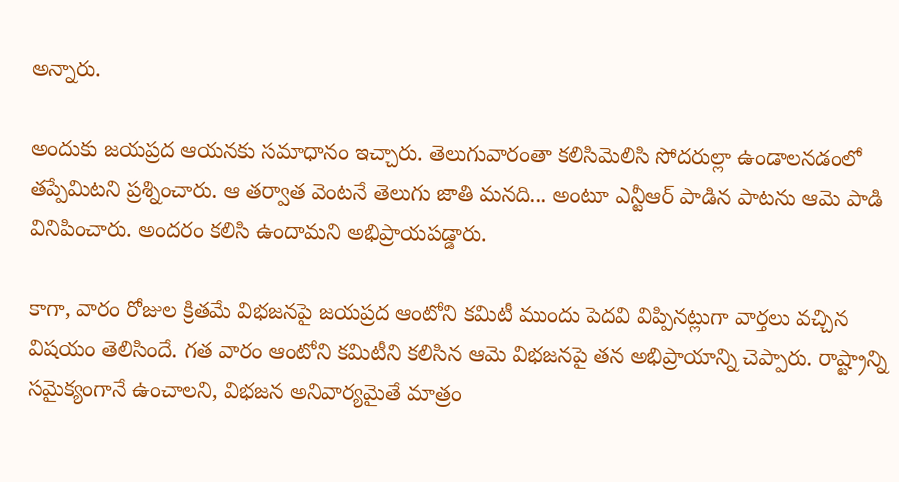అన్నారు.

అందుకు జయప్రద ఆయనకు సమాధానం ఇచ్చారు. తెలుగువారంతా కలిసిమెలిసి సోదరుల్లా ఉండాలనడంలో తప్పేమిటని ప్రశ్నించారు. ఆ తర్వాత వెంటనే తెలుగు జాతి మనది... అంటూ ఎన్టీఆర్ పాడిన పాటను ఆమె పాడి వినిపించారు. అందరం కలిసి ఉందామని అభిప్రాయపడ్డారు.

కాగా, వారం రోజుల క్రితమే విభజనపై జయప్రద ఆంటోని కమిటీ ముందు పెదవి విప్పినట్లుగా వార్తలు వచ్చిన విషయం తెలిసిందే. గత వారం ఆంటోని కమిటీని కలిసిన ఆమె విభజనపై తన అభిప్రాయాన్ని చెప్పారు. రాష్ట్రాన్ని సమైక్యంగానే ఉంచాలని, విభజన అనివార్యమైతే మాత్రం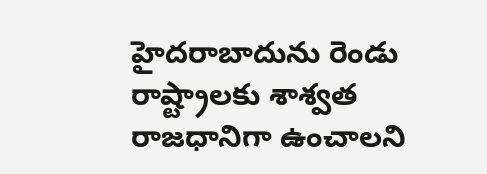హైదరాబాదును రెండు రాష్ట్రాలకు శాశ్వత రాజధానిగా ఉంచాలని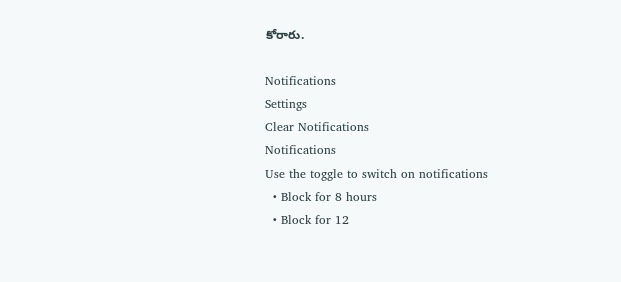కోరారు.

Notifications
Settings
Clear Notifications
Notifications
Use the toggle to switch on notifications
  • Block for 8 hours
  • Block for 12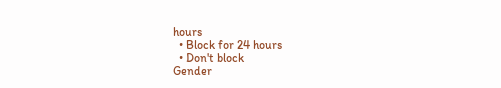hours
  • Block for 24 hours
  • Don't block
Gender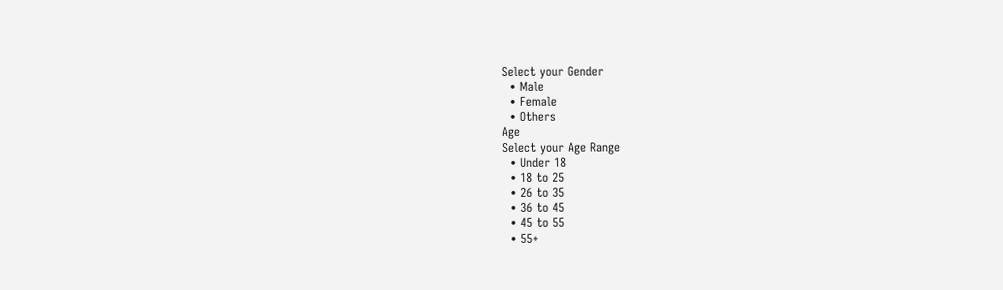Select your Gender
  • Male
  • Female
  • Others
Age
Select your Age Range
  • Under 18
  • 18 to 25
  • 26 to 35
  • 36 to 45
  • 45 to 55
  • 55+